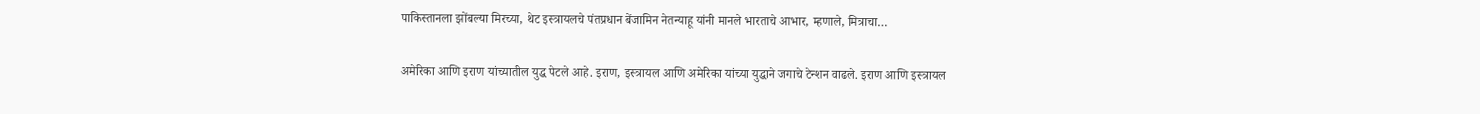पाकिस्तानला झोंबल्या मिरच्या, थेट इस्त्रायलचे पंतप्रधान बेंजामिन नेतन्याहू यांनी मानले भारताचे आभार, म्हणाले, मित्राचा…

अमेरिका आणि इराण यांच्यातील युद्ध पेटले आहे. इराण, इस्त्रायल आणि अमेरिका यांच्या युद्धाने जगाचे टेन्शन वाढले. इराण आणि इस्त्रायल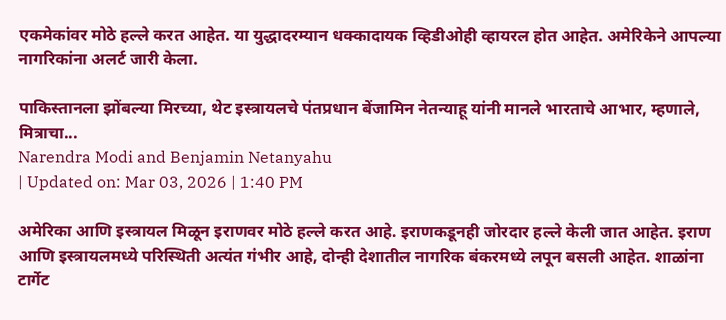एकमेकांवर मोठे हल्ले करत आहेत. या युद्धादरम्यान धक्कादायक व्हिडीओही व्हायरल होत आहेत. अमेरिकेने आपल्या नागरिकांना अलर्ट जारी केला.

पाकिस्तानला झोंबल्या मिरच्या, थेट इस्त्रायलचे पंतप्रधान बेंजामिन नेतन्याहू यांनी मानले भारताचे आभार, म्हणाले, मित्राचा...
Narendra Modi and Benjamin Netanyahu
| Updated on: Mar 03, 2026 | 1:40 PM

अमेरिका आणि इस्त्रायल मिळून इराणवर मोठे हल्ले करत आहे. इराणकडूनही जोरदार हल्ले केली जात आहेत. इराण आणि इस्त्रायलमध्ये परिस्थिती अत्यंत गंभीर आहे, दोन्ही देशातील नागरिक बंकरमध्ये लपून बसली आहेत. शाळांना टार्गेट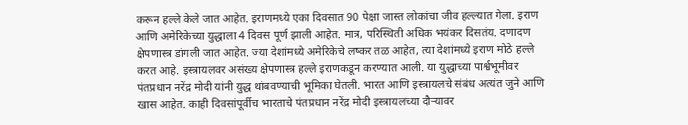करून हल्ले केले जात आहेत. इराणमध्ये एका दिवसात 90 पेक्षा जास्त लोकांचा जीव हल्ल्यात गेला. इराण आणि अमेरिकेच्या युद्धाला 4 दिवस पूर्ण झाली आहेत. मात्र, परिस्थिती अधिक भयंकर दिसतंय. दणादण क्षेपणास्त्र डांगली जात आहेत. ज्या देशांमध्ये अमेरिकेचे लष्कर तळ आहेत, त्या देशांमध्ये इराण मोठे हल्ले करत आहे. इस्त्रायलवर असंख्य क्षेपणास्त्र हल्ले इराणकडून करण्यात आली. या युद्धाच्या पार्श्वभूमीवर पंतप्रधान नरेंद्र मोदी यांनी युद्ध थांबवण्याची भूमिका घेतली. भारत आणि इस्त्रायलचे संबंध अत्यंत जुने आणि खास आहेत. काही दिवसांपूर्वीच भारताचे पंतप्रधान नरेंद्र मोदी इस्त्रायलच्या दौऱ्यावर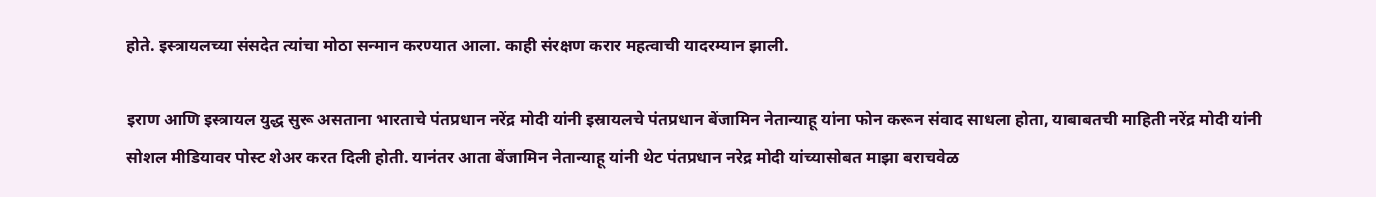होते. इस्त्रायलच्या संसदेत त्यांचा मोठा सन्मान करण्यात आला. काही संरक्षण करार महत्वाची यादरम्यान झाली.

इराण आणि इस्त्रायल युद्ध सुरू असताना भारताचे पंतप्रधान नरेंद्र मोदी यांनी इस्रायलचे पंतप्रधान बेंजामिन नेतान्याहू यांना फोन करून संवाद साधला होता, याबाबतची माहिती नरेंद्र मोदी यांनी सोशल मीडियावर पोस्ट शेअर करत दिली होती. यानंतर आता बेंजामिन नेतान्याहू यांनी थेट पंतप्रधान नरेद्र मोदी यांच्यासोबत माझा बराचवेळ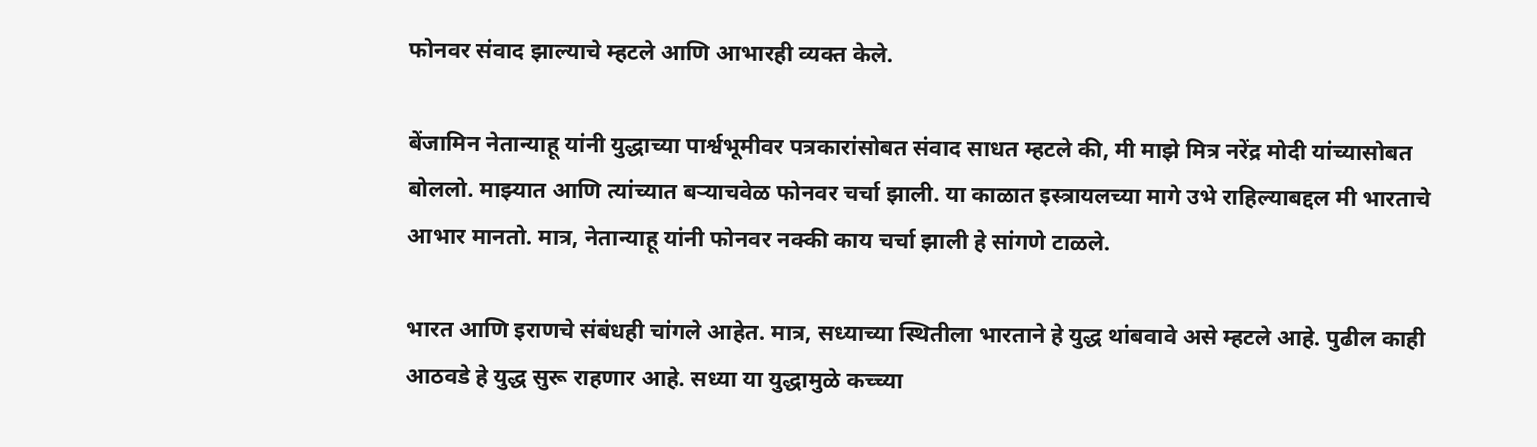फोनवर संवाद झाल्याचे म्हटले आणि आभारही व्यक्त केले.

बेंजामिन नेतान्याहू यांनी युद्धाच्या पार्श्वभूमीवर पत्रकारांसोबत संवाद साधत म्हटले की, मी माझे मित्र नरेंद्र मोदी यांच्यासोबत बोललो. माझ्यात आणि त्यांच्यात बऱ्याचवेळ फोनवर चर्चा झाली. या काळात इस्त्रायलच्या मागे उभे राहिल्याबद्दल मी भारताचे आभार मानतो. मात्र, नेतान्याहू यांनी फोनवर नक्की काय चर्चा झाली हे सांगणे टाळले.

भारत आणि इराणचे संबंधही चांगले आहेत. मात्र, सध्याच्या स्थितीला भारताने हे युद्ध थांबवावे असे म्हटले आहे. पुढील काही आठवडे हे युद्ध सुरू राहणार आहे. सध्या या युद्धामुळे कच्च्या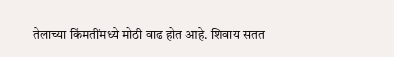तेलाच्या किंमतींमध्ये मोठी वाढ होत आहे. शिवाय सतत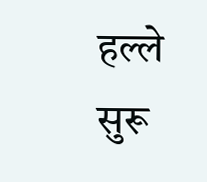हल्ले सुरू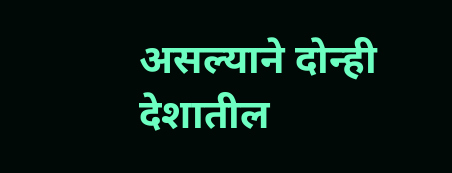असल्याने दोन्ही देशातील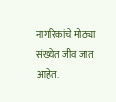नागरिकांचे मोठ्या संख्येत जीव जात आहेत.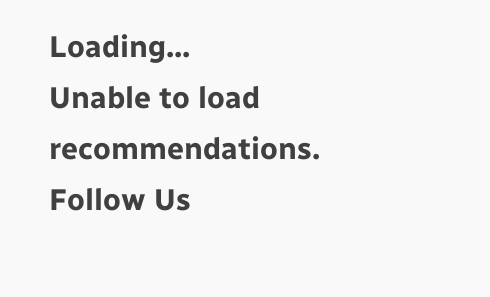Loading...
Unable to load recommendations.
Follow Us